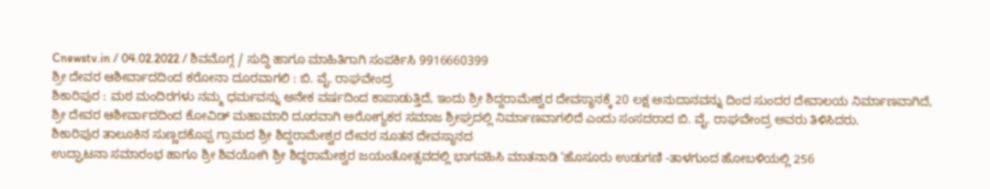Cnewstv.in / 04.02.2022 / ಶಿವಮೊಗ್ಗ / ಸುದ್ದಿ ಹಾಗೂ ಮಾಹಿತಿಗಾಗಿ ಸಂಪರ್ಕಿಸಿ 9916660399
ಶ್ರೀ ದೇವರ ಆಶೀರ್ವಾದದಿಂದ ಕರೋನಾ ದೂರವಾಗಲಿ : ಬಿ. ವೈ. ರಾಘವೇಂದ್ರ
ಶಿಕಾರಿಪುರ : ಮಠ ಮಂದಿರಗಳು ನಮ್ಮ ಧರ್ಮವನ್ನು ಅನೇಕ ವರ್ಷದಿಂದ ಕಾಪಾಡುತ್ತಿದೆ, ಇಂದು ಶ್ರೀ ಶಿದ್ದರಾಮೇಶ್ವರ ದೇವಸ್ಥಾನಕ್ಕೆ 20 ಲಕ್ಷ ಅನುದಾನವನ್ನು ದಿಂದ ಸುಂದರ ದೇವಾಲಯ ನಿರ್ಮಾಣವಾಗಿದೆ, ಶ್ರೀ ದೇವರ ಆಶೀರ್ವಾದದಿಂದ ಕೋವಿಡ್ ಮಹಾಮಾರಿ ದೂರವಾಗಿ ಅರೋಗ್ಯಕರ ಸಮಾಜ ಶ್ರೀಘ್ರದಲ್ಲಿ ನಿರ್ಮಾಣವಾಗಲಿದೆ ಎಂದು ಸಂಸದರಾದ ಬಿ. ವೈ. ರಾಘವೇಂದ್ರ ಅವರು ತಿಳಿಸಿದರು.
ಶಿಕಾರಿಪುರ ತಾಲೂಕಿನ ಸುಣ್ಣದಕೊಪ್ಪ ಗ್ರಾಮದ ಶ್ರೀ ಶಿದ್ದರಾಮೇಶ್ವರ ದೇವರ ನೂತನ ದೇವಸ್ಥಾನದ
ಉದ್ಘಾಟನಾ ಸಮಾರಂಭ ಹಾಗೂ ಶ್ರೀ ಶಿವಯೋಗಿ ಶ್ರೀ ಶಿದ್ಧರಾಮೇಶ್ವರ ಜಯಂತೋತ್ಸವದಲ್ಲಿ ಭಾಗವಹಿಸಿ ಮಾತನಾಡಿ ‘ಹೊಸೂರು ಉಡುಗಣಿ -ತಾಳಗುಂದ ಹೋಬಳಿಯಲ್ಲಿ 256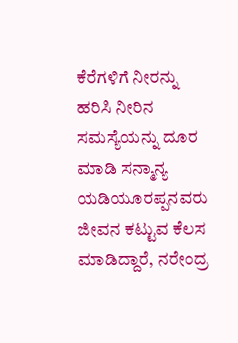ಕೆರೆಗಳಿಗೆ ನೀರನ್ನು ಹರಿಸಿ ನೀರಿನ ಸಮಸ್ಯೆಯನ್ನು ದೂರ ಮಾಡಿ ಸನ್ಮಾನ್ಯ ಯಡಿಯೂರಪ್ಪನವರು ಜೀವನ ಕಟ್ಟುವ ಕೆಲಸ ಮಾಡಿದ್ದಾರೆ, ನರೇಂದ್ರ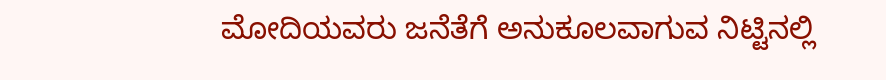ಮೋದಿಯವರು ಜನೆತೆಗೆ ಅನುಕೂಲವಾಗುವ ನಿಟ್ಟಿನಲ್ಲಿ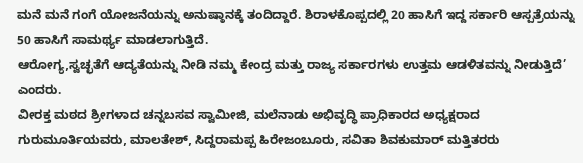ಮನೆ ಮನೆ ಗಂಗೆ ಯೋಜನೆಯನ್ನು ಅನುಷ್ಠಾನಕ್ಕೆ ತಂದಿದ್ದಾರೆ. ಶಿರಾಳಕೊಪ್ಪದಲ್ಲಿ 20 ಹಾಸಿಗೆ ಇದ್ದ ಸರ್ಕಾರಿ ಆಸ್ಪತ್ರೆಯನ್ನು 50 ಹಾಸಿಗೆ ಸಾಮರ್ಥ್ಯ ಮಾಡಲಾಗುತ್ತಿದೆ.
ಆರೋಗ್ಯ,ಸ್ವಚ್ಛತೆಗೆ ಆದ್ಯತೆಯನ್ನು ನೀಡಿ ನಮ್ಮ ಕೇಂದ್ರ ಮತ್ತು ರಾಜ್ಯ ಸರ್ಕಾರಗಳು ಉತ್ತಮ ಆಡಳಿತವನ್ನು ನೀಡುತ್ತಿದೆ’ ಎಂದರು.
ವೀರಕ್ತ ಮಠದ ಶ್ರೀಗಳಾದ ಚನ್ನಬಸವ ಸ್ವಾಮೀಜಿ, ಮಲೆನಾಡು ಅಭಿವೃದ್ಧಿ ಪ್ರಾಧಿಕಾರದ ಅಧ್ಯಕ್ಷರಾದ ಗುರುಮೂರ್ತಿಯವರು, ಮಾಲತೇಶ್, ಸಿದ್ದರಾಮಪ್ಪ ಹಿರೇಜಂಬೂರು, ಸವಿತಾ ಶಿವಕುಮಾರ್ ಮತ್ತಿತರರು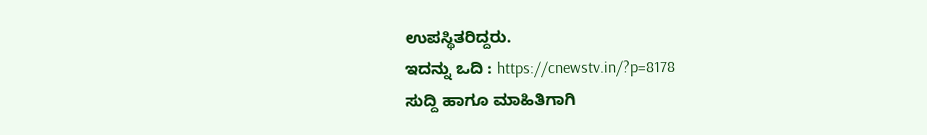ಉಪಸ್ಥಿತರಿದ್ದರು.
ಇದನ್ನು ಒದಿ : https://cnewstv.in/?p=8178
ಸುದ್ದಿ ಹಾಗೂ ಮಾಹಿತಿಗಾಗಿ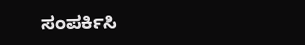ಸಂಪರ್ಕಿಸಿ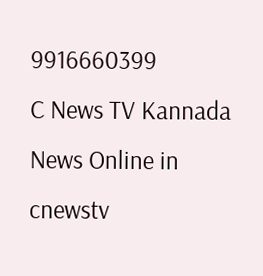9916660399
C News TV Kannada News Online in cnewstv